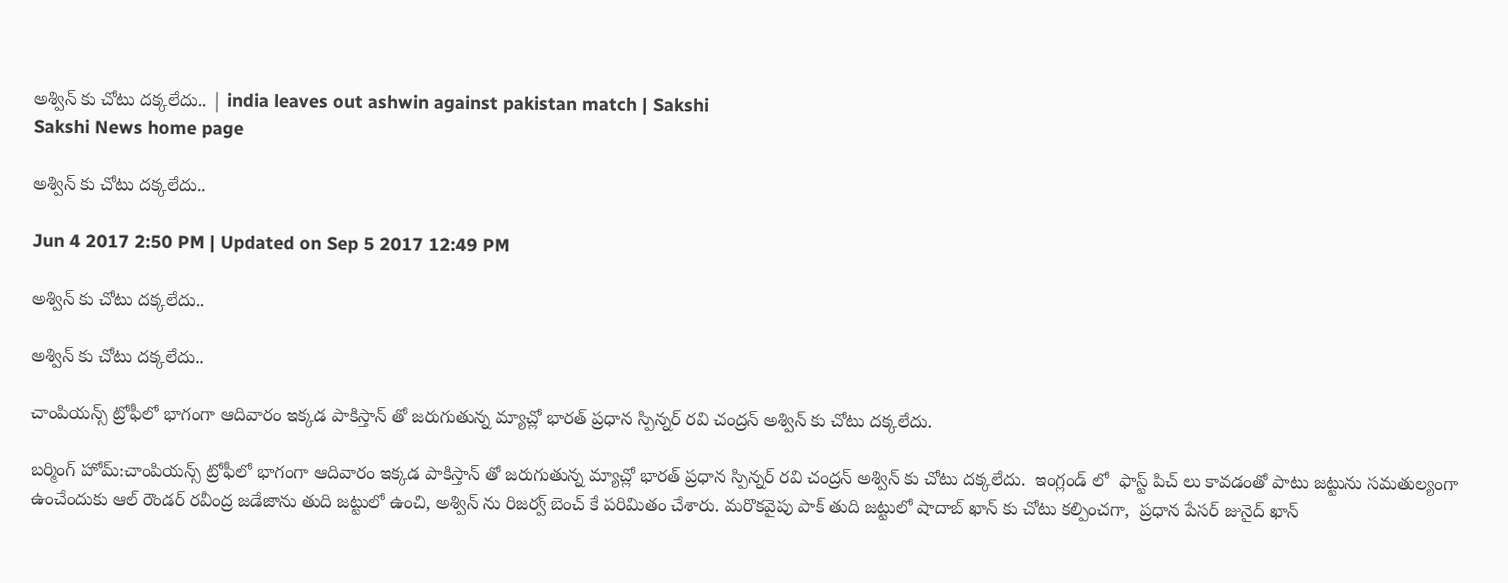అశ్విన్ కు చోటు దక్కలేదు.. | india leaves out ashwin against pakistan match | Sakshi
Sakshi News home page

అశ్విన్ కు చోటు దక్కలేదు..

Jun 4 2017 2:50 PM | Updated on Sep 5 2017 12:49 PM

అశ్విన్ కు చోటు దక్కలేదు..

అశ్విన్ కు చోటు దక్కలేదు..

చాంపియన్స్ ట్రోఫీలో భాగంగా ఆదివారం ఇక్కడ పాకిస్తాన్ తో జరుగుతున్న మ్యాచ్లో భారత్ ప్రధాన స్పిన్నర్ రవి చంద్రన్ అశ్విన్ కు చోటు దక్కలేదు.

బర్మింగ్ హోమ్:చాంపియన్స్ ట్రోఫీలో భాగంగా ఆదివారం ఇక్కడ పాకిస్తాన్ తో జరుగుతున్న మ్యాచ్లో భారత్ ప్రధాన స్పిన్నర్ రవి చంద్రన్ అశ్విన్ కు చోటు దక్కలేదు.  ఇంగ్లండ్ లో  ఫాస్ట్ పిచ్ లు కావడంతో పాటు జట్టును సమతుల్యంగా ఉంచేందుకు ఆల్ రౌండర్ రవీంద్ర జడేజాను తుది జట్టులో ఉంచి, అశ్విన్ ను రిజర్వ్ బెంచ్ కే పరిమితం చేశారు. మరొకవైపు పాక్ తుది జట్టులో షాదాబ్ ఖాన్ కు చోటు కల్పించగా,  ప్రధాన పేసర్ జునైద్ ఖాన్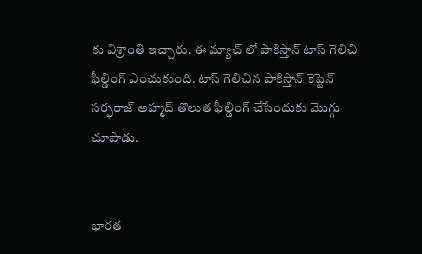కు విశ్రాంతి ఇచ్చారు. ఈ మ్యాచ్ లో పాకిస్తాన్ టాస్ గెలిచి ఫీల్డింగ్ ఎంచుకుంది. టాస్ గెలిచిన పాకిస్తాన్ కెప్టెన్ సర్ఫరాజ్ అహ్మద్ తొలుత ఫీల్డింగ్ చేసేందుకు మొగ్గు చూపాడు.


భారత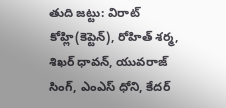తుది జట్టు: విరాట్ కోహ్లి(కెప్టెన్), రోహిత్ శర్మ, శిఖర్ ధావన్, యువరాజ్ సింగ్, ఎంఎస్ ధోని, కేదర్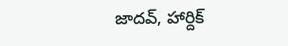జాదవ్, హార్దిక్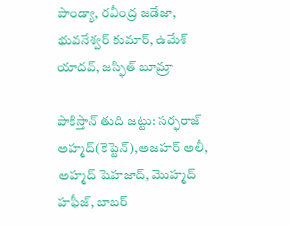పాండ్యా, రవీంద్ర జడేజా, భువనేశ్వర్ కుమార్, ఉమేశ్ యాదవ్, జస్ఫిత్ బూమ్రా

పాకిస్తాన్ తుది జట్టు: సర్ఫరాజ్ అహ్మద్(కెప్టెన్),అజహర్ అలీ, అహ్మద్ షెహజాద్, మొహ్మద్ హఫీజ్, బాబర్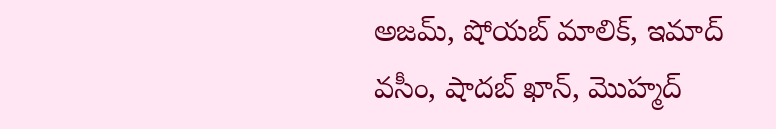అజమ్, షోయబ్ మాలిక్, ఇమాద్ వసీం, షాదబ్ ఖాన్, మొహ్మద్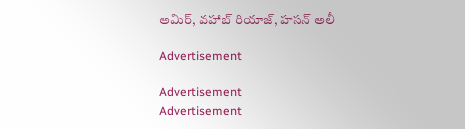అమిర్, వహాబ్ రియాజ్, హసన్ అలీ

Advertisement

Advertisement
Advertisement